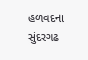હળવદના સુંદરગઢ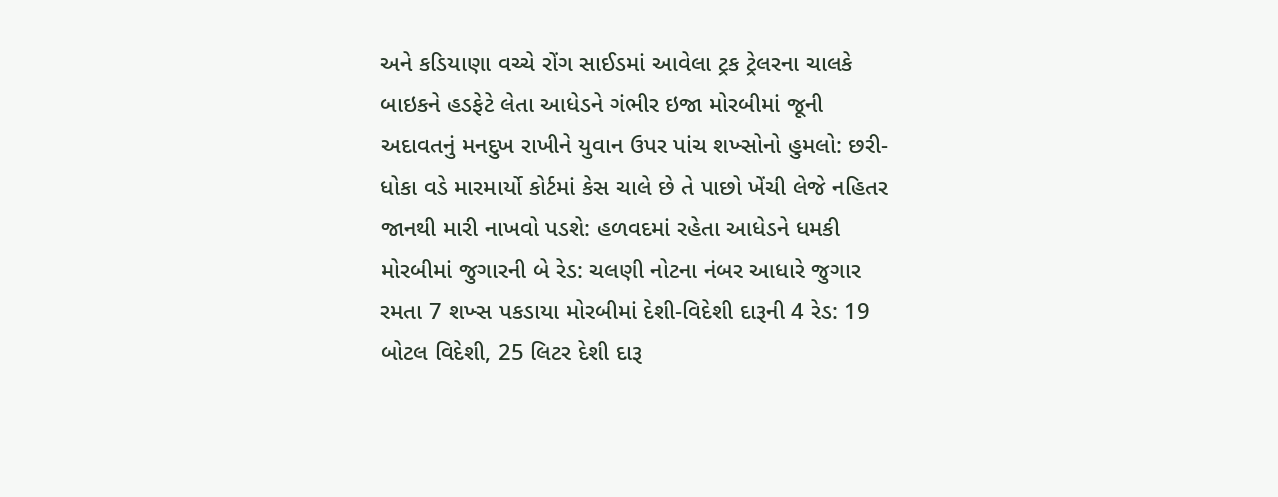અને કડિયાણા વચ્ચે રોંગ સાઈડમાં આવેલા ટ્રક ટ્રેલરના ચાલકે બાઇકને હડફેટે લેતા આધેડને ગંભીર ઇજા મોરબીમાં જૂની અદાવતનું મનદુખ રાખીને યુવાન ઉપર પાંચ શખ્સોનો હુમલો: છરી-ધોકા વડે મારમાર્યો કોર્ટમાં કેસ ચાલે છે તે પાછો ખેંચી લેજે નહિતર જાનથી મારી નાખવો પડશે: હળવદમાં રહેતા આધેડને ધમકી મોરબીમાં જુગારની બે રેડ: ચલણી નોટના નંબર આધારે જુગાર રમતા 7 શખ્સ પકડાયા મોરબીમાં દેશી-વિદેશી દારૂની 4 રેડ: 19 બોટલ વિદેશી, 25 લિટર દેશી દારૂ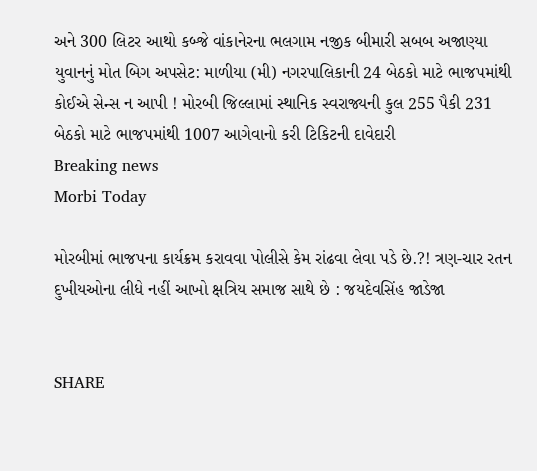અને 300 લિટર આથો કબ્જે વાંકાનેરના ભલગામ નજીક બીમારી સબબ અજાણ્યા યુવાનનું મોત બિગ અપસેટ: માળીયા (મી) નગરપાલિકાની 24 બેઠકો માટે ભાજપમાંથી કોઈએ સેન્સ ન આપી ! મોરબી જિલ્લામાં સ્થાનિક સ્વરાજ્યની કુલ 255 પૈકી 231 બેઠકો માટે ભાજપમાંથી 1007 આગેવાનો કરી ટિકિટની દાવેદારી
Breaking news
Morbi Today

મોરબીમાં ભાજપના કાર્યક્રમ કરાવવા પોલીસે કેમ રાંઢવા લેવા પડે છે.?! ત્રણ-ચાર રતન દુખીયઓના લીધે નહીં આખો ક્ષત્રિય સમાજ સાથે છે : જયદેવસિંહ જાડેજા


SHARE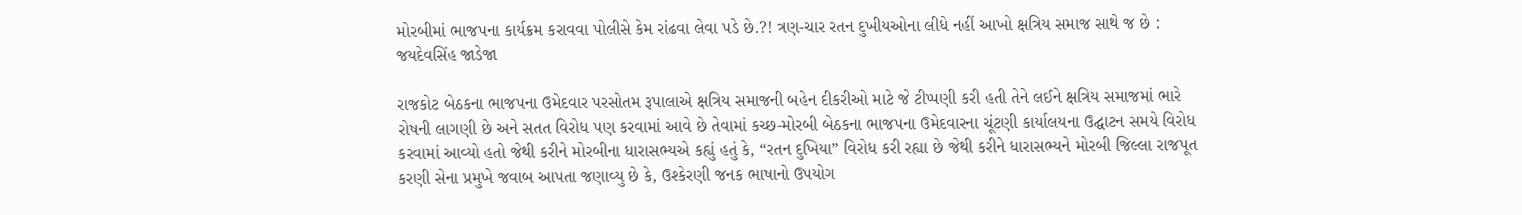મોરબીમાં ભાજપના કાર્યક્રમ કરાવવા પોલીસે કેમ રાંઢવા લેવા પડે છે.?! ત્રણ-ચાર રતન દુખીયઓના લીધે નહીં આખો ક્ષત્રિય સમાજ સાથે જ છે : જયદેવસિંહ જાડેજા

રાજકોટ બેઠકના ભાજપના ઉમેદવાર પરસોતમ રૂપાલાએ ક્ષત્રિય સમાજની બહેન દીકરીઓ માટે જે ટીપ્પણી કરી હતી તેને લઈને ક્ષત્રિય સમાજમાં ભારે રોષની લાગણી છે અને સતત વિરોધ પણ કરવામાં આવે છે તેવામાં કચ્છ-મોરબી બેઠકના ભાજપના ઉમેદવારના ચૂંટણી કાર્યાલયના ઉદ્ઘાટન સમયે વિરોધ કરવામાં આવ્યો હતો જેથી કરીને મોરબીના ધારાસભ્યએ કહ્યું હતું કે, “રતન દુખિયા” વિરોધ કરી રહ્યા છે જેથી કરીને ધારાસભ્યને મોરબી જિલ્લા રાજપૂત કરણી સેના પ્રમુખે જવાબ આપતા જણાવ્યુ છે કે, ઉશ્કેરણી જનક ભાષાનો ઉપયોગ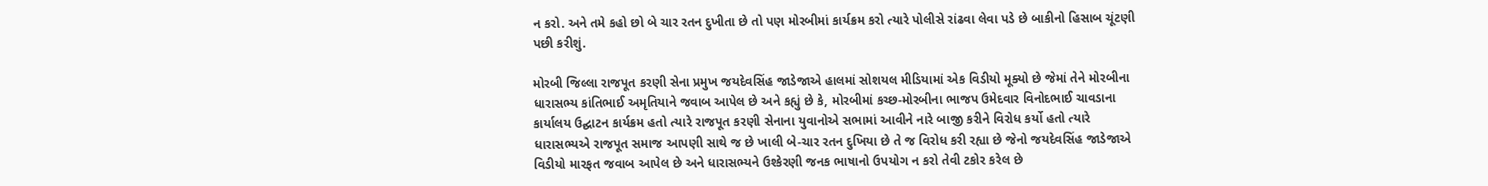ન કરો. અને તમે કહો છો બે ચાર રતન દુખીતા છે તો પણ મોરબીમાં કાર્યક્રમ કરો ત્યારે પોલીસે રાંઢવા લેવા પડે છે બાકીનો હિસાબ ચૂંટણી પછી કરીશું.

મોરબી જિલ્લા રાજપૂત કરણી સેના પ્રમુખ જયદેવસિંહ જાડેજાએ હાલમાં સોશયલ મીડિયામાં એક વિડીયો મૂક્યો છે જેમાં તેને મોરબીના ધારાસભ્ય કાંતિભાઈ અમૃતિયાને જવાબ આપેલ છે અને કહ્યું છે કે, મોરબીમાં કચ્છ-મોરબીના ભાજપ ઉમેદવાર વિનોદભાઈ ચાવડાના કાર્યાલય ઉદ્ઘાટન કાર્યક્રમ હતો ત્યારે રાજપૂત કરણી સેનાના યુવાનોએ સભામાં આવીને નારે બાજી કરીને વિરોધ કર્યો હતો ત્યારે ધારાસભ્યએ રાજપૂત સમાજ આપણી સાથે જ છે ખાલી બે-ચાર રતન દુખિયા છે તે જ વિરોધ કરી રહ્યા છે જેનો જયદેવસિંહ જાડેજાએ વિડીયો મારફત જવાબ આપેલ છે અને ધારાસભ્યને ઉશ્કેરણી જનક ભાષાનો ઉપયોગ ન કરો તેવી ટકોર કરેલ છે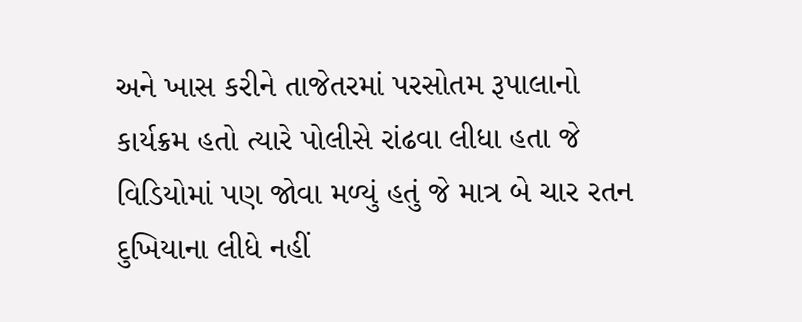અને ખાસ કરીને તાજેતરમાં પરસોતમ રૂપાલાનો કાર્યક્રમ હતો ત્યારે પોલીસે રાંઢવા લીધા હતા જે વિડિયોમાં પણ જોવા મળ્યું હતું જે માત્ર બે ચાર રતન દુખિયાના લીધે નહીં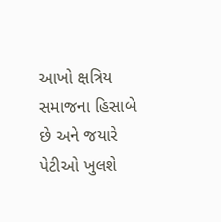આખો ક્ષત્રિય સમાજના હિસાબે છે અને જયારે પેટીઓ ખુલશે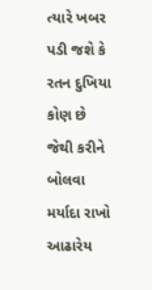ત્યારે ખબર પડી જશે કે રતન દુખિયા કોણ છે જેથી કરીને બોલવા મર્યાદા રાખો આઢારેય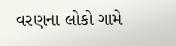વરણના લોકો ગામે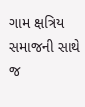ગામ ક્ષત્રિય સમાજની સાથે જ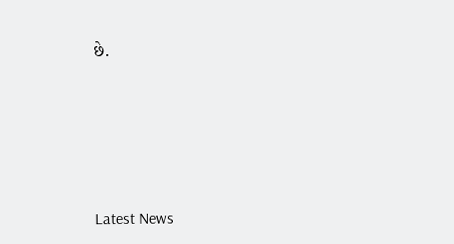છે.






Latest News